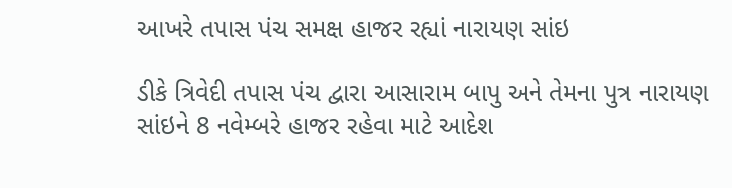આખરે તપાસ પંચ સમક્ષ હાજર રહ્યાં નારાયણ સાંઇ

ડીકે ત્રિવેદી તપાસ પંચ દ્વારા આસારામ બાપુ અને તેમના પુત્ર નારાયણ સાંઇને 8 નવેમ્બરે હાજર રહેવા માટે આદેશ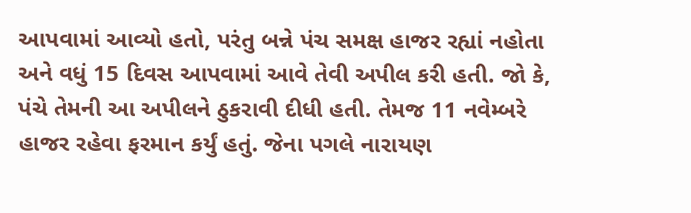આપવામાં આવ્યો હતો, પરંતુ બન્ને પંચ સમક્ષ હાજર રહ્યાં નહોતા અને વધું 15 દિવસ આપવામાં આવે તેવી અપીલ કરી હતી. જો કે, પંચે તેમની આ અપીલને ઠુકરાવી દીધી હતી. તેમજ 11 નવેમ્બરે હાજર રહેવા ફરમાન કર્યું હતું. જેના પગલે નારાયણ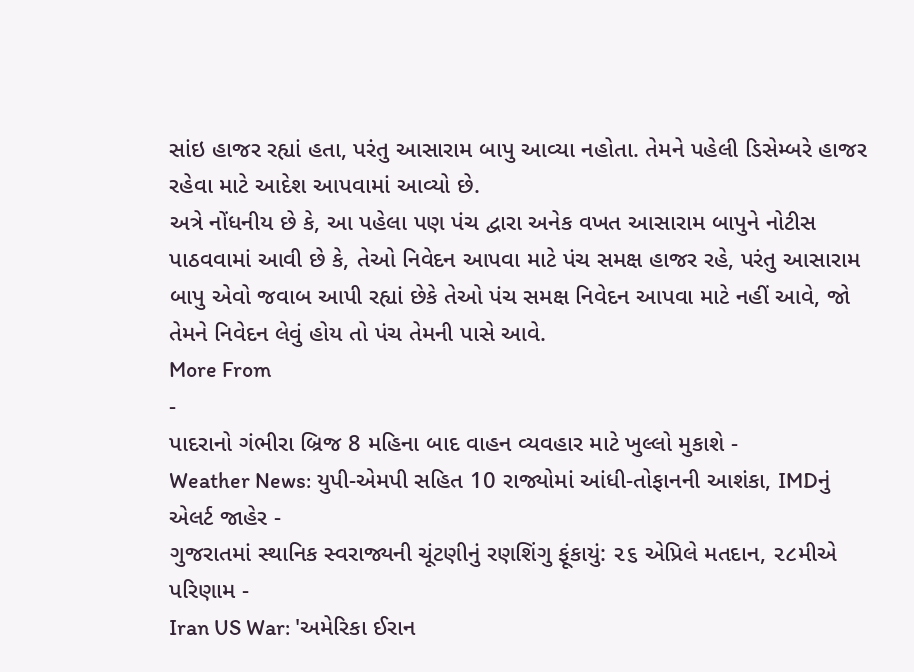સાંઇ હાજર રહ્યાં હતા, પરંતુ આસારામ બાપુ આવ્યા નહોતા. તેમને પહેલી ડિસેમ્બરે હાજર રહેવા માટે આદેશ આપવામાં આવ્યો છે.
અત્રે નોંધનીય છે કે, આ પહેલા પણ પંચ દ્વારા અનેક વખત આસારામ બાપુને નોટીસ પાઠવવામાં આવી છે કે, તેઓ નિવેદન આપવા માટે પંચ સમક્ષ હાજર રહે, પરંતુ આસારામ બાપુ એવો જવાબ આપી રહ્યાં છેકે તેઓ પંચ સમક્ષ નિવેદન આપવા માટે નહીં આવે, જો તેમને નિવેદન લેવું હોય તો પંચ તેમની પાસે આવે.
More From
-
પાદરાનો ગંભીરા બ્રિજ 8 મહિના બાદ વાહન વ્યવહાર માટે ખુલ્લો મુકાશે -
Weather News: યુપી-એમપી સહિત 10 રાજ્યોમાં આંધી-તોફાનની આશંકા, IMDનું એલર્ટ જાહેર -
ગુજરાતમાં સ્થાનિક સ્વરાજ્યની ચૂંટણીનું રણશિંગુ ફૂંકાયું: ૨૬ એપ્રિલે મતદાન, ૨૮મીએ પરિણામ -
Iran US War: 'અમેરિકા ઈરાન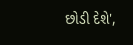છોડી દેશે',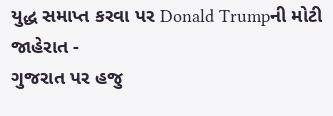યુદ્ધ સમાપ્ત કરવા પર Donald Trumpની મોટી જાહેરાત -
ગુજરાત પર હજુ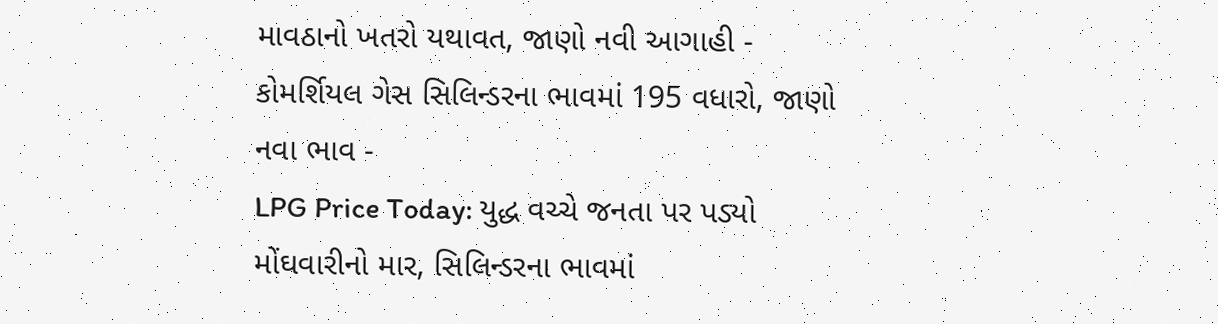માવઠાનો ખતરો યથાવત, જાણો નવી આગાહી -
કોમર્શિયલ ગેસ સિલિન્ડરના ભાવમાં 195 વધારો, જાણો નવા ભાવ -
LPG Price Today: યુદ્ધ વચ્ચે જનતા પર પડ્યો મોંઘવારીનો માર, સિલિન્ડરના ભાવમાં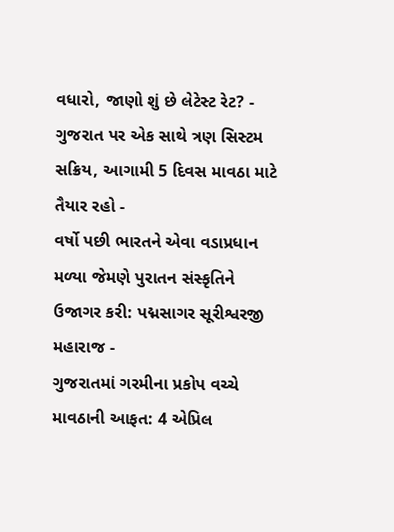વધારો, જાણો શું છે લેટેસ્ટ રેટ? -
ગુજરાત પર એક સાથે ત્રણ સિસ્ટમ સક્રિય, આગામી 5 દિવસ માવઠા માટે તૈયાર રહો -
વર્ષો પછી ભારતને એવા વડાપ્રધાન મળ્યા જેમણે પુરાતન સંસ્કૃતિને ઉજાગર કરી: પદ્મસાગર સૂરીશ્વરજી મહારાજ -
ગુજરાતમાં ગરમીના પ્રકોપ વચ્ચે માવઠાની આફત: 4 એપ્રિલ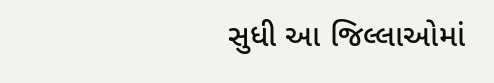સુધી આ જિલ્લાઓમાં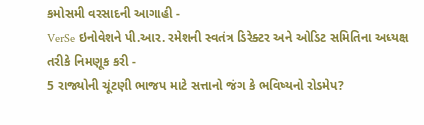કમોસમી વરસાદની આગાહી -
VerSe ઇનોવેશને પી.આર. રમેશની સ્વતંત્ર ડિરેક્ટર અને ઓડિટ સમિતિના અધ્યક્ષ તરીકે નિમણૂક કરી -
5 રાજ્યોની ચૂંટણી ભાજપ માટે સત્તાનો જંગ કે ભવિષ્યનો રોડમેપ?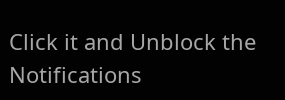Click it and Unblock the Notifications